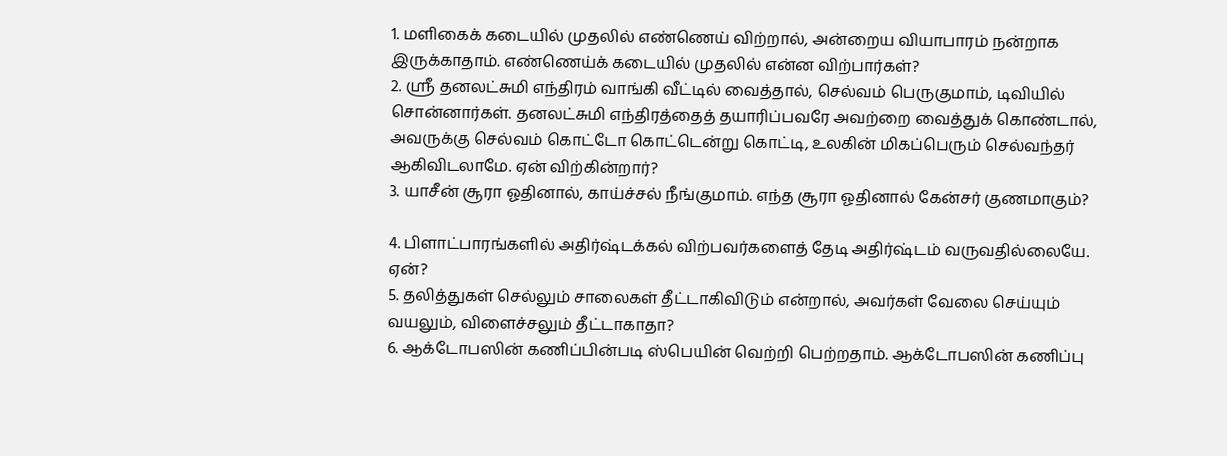1. மளிகைக் கடையில் முதலில் எண்ணெய் விற்றால், அன்றைய வியாபாரம் நன்றாக இருக்காதாம். எண்ணெய்க் கடையில் முதலில் என்ன விற்பார்கள்?
2. ஸ்ரீ தனலட்சுமி எந்திரம் வாங்கி வீட்டில் வைத்தால், செல்வம் பெருகுமாம், டிவியில் சொன்னார்கள். தனலட்சுமி எந்திரத்தைத் தயாரிப்பவரே அவற்றை வைத்துக் கொண்டால், அவருக்கு செல்வம் கொட்டோ கொட்டென்று கொட்டி, உலகின் மிகப்பெரும் செல்வந்தர் ஆகிவிடலாமே. ஏன் விற்கின்றார்?
3. யாசீன் சூரா ஓதினால், காய்ச்சல் நீங்குமாம். எந்த சூரா ஓதினால் கேன்சர் குணமாகும்?

4. பிளாட்பாரங்களில் அதிர்ஷ்டக்கல் விற்பவர்களைத் தேடி அதிர்ஷ்டம் வருவதில்லையே. ஏன்?
5. தலித்துகள் செல்லும் சாலைகள் தீட்டாகிவிடும் என்றால், அவர்கள் வேலை செய்யும் வயலும், விளைச்சலும் தீட்டாகாதா?
6. ஆக்டோபஸின் கணிப்பின்படி ஸ்பெயின் வெற்றி பெற்றதாம். ஆக்டோபஸின் கணிப்பு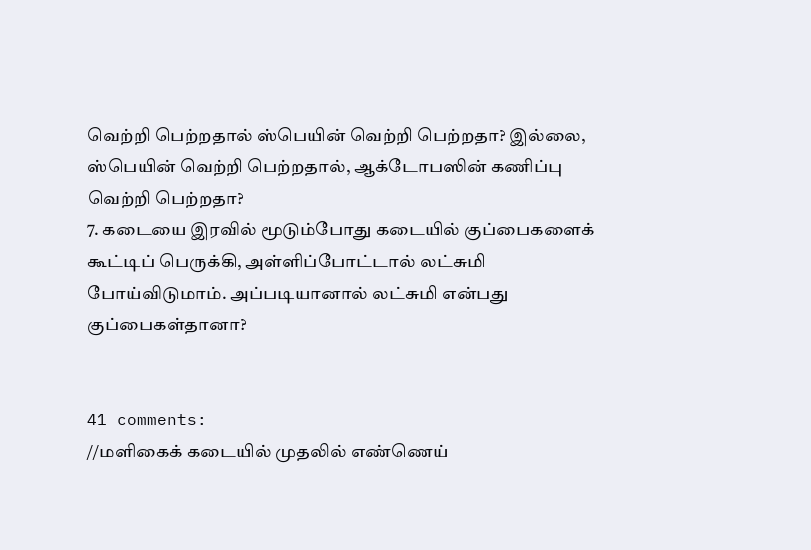வெற்றி பெற்றதால் ஸ்பெயின் வெற்றி பெற்றதா? இல்லை, ஸ்பெயின் வெற்றி பெற்றதால், ஆக்டோபஸின் கணிப்பு வெற்றி பெற்றதா?
7. கடையை இரவில் மூடும்போது கடையில் குப்பைகளைக் கூட்டிப் பெருக்கி, அள்ளிப்போட்டால் லட்சுமி போய்விடுமாம். அப்படியானால் லட்சுமி என்பது குப்பைகள்தானா?


41 comments:
//மளிகைக் கடையில் முதலில் எண்ணெய்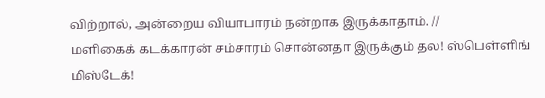விற்றால், அன்றைய வியாபாரம் நன்றாக இருக்காதாம். //
மளிகைக் கடக்காரன் சம்சாரம் சொன்னதா இருக்கும் தல! ஸ்பெள்ளிங் மிஸ்டேக்!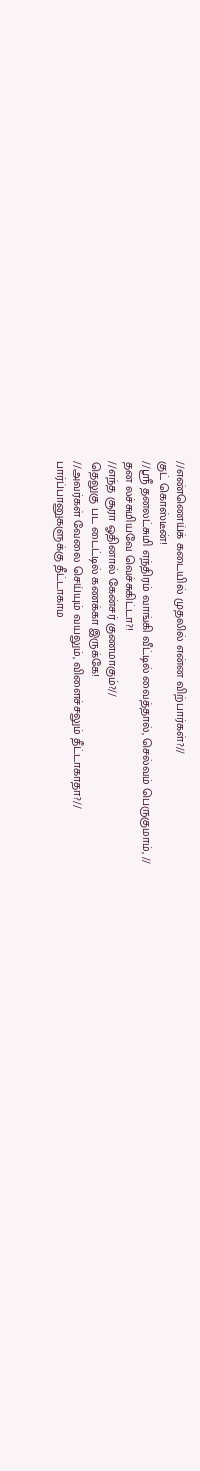//எண்ணெய்க் கடையில் முதலில் என்ன விற்பார்கள்?//
குட் கொஸ்டீன்!
//ஸ்ரீ தனலட்சுமி எந்திரம் வாங்கி வீட்டில் வைத்தால், செல்வம் பெருகுமாம், //
தன லச்சுமியவே வெச்சுகிட்டா?!
//எந்த சூரா ஓதினால் கேன்சர் குணமாகும்?//
தெலுகு பட டைட்டில் கணக்கா இருக்கே!
//அவர்கள் வேலை செய்யும் வயலும், விளைச்சலும் தீட்டாகாதா?//
பார்ப்பானுகளுக்கு தீட்டாகாம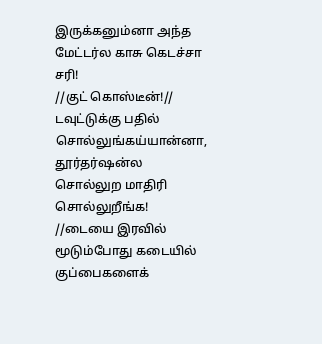இருக்கனும்னா அந்த மேட்டர்ல காசு கெடச்சா சரி!
//குட் கொஸ்டீன்!//
டவுட்டுக்கு பதில் சொல்லுங்கய்யான்னா, தூர்தர்ஷன்ல சொல்லுற மாதிரி சொல்லுறீங்க!
//டையை இரவில் மூடும்போது கடையில் குப்பைகளைக்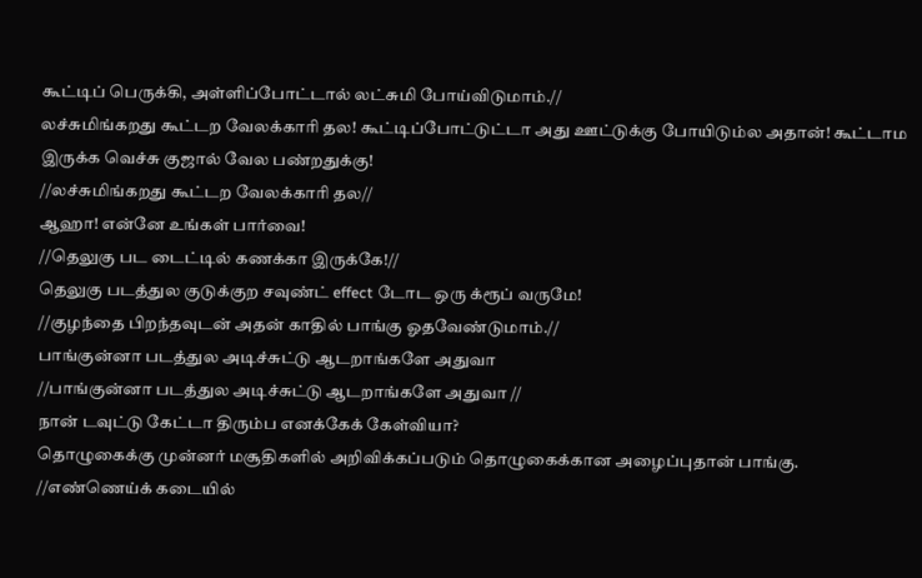கூட்டிப் பெருக்கி, அள்ளிப்போட்டால் லட்சுமி போய்விடுமாம்.//
லச்சுமிங்கறது கூட்டற வேலக்காரி தல! கூட்டிப்போட்டுட்டா அது ஊட்டுக்கு போயிடும்ல அதான்! கூட்டாம இருக்க வெச்சு குஜால் வேல பண்றதுக்கு!
//லச்சுமிங்கறது கூட்டற வேலக்காரி தல//
ஆஹா! என்னே உங்கள் பார்வை!
//தெலுகு பட டைட்டில் கணக்கா இருக்கே!//
தெலுகு படத்துல குடுக்குற சவுண்ட் effect டோட ஒரு க்ரூப் வருமே!
//குழந்தை பிறந்தவுடன் அதன் காதில் பாங்கு ஓதவேண்டுமாம்.//
பாங்குன்னா படத்துல அடிச்சுட்டு ஆடறாங்களே அதுவா
//பாங்குன்னா படத்துல அடிச்சுட்டு ஆடறாங்களே அதுவா //
நான் டவுட்டு கேட்டா திரும்ப எனக்கேக் கேள்வியா?
தொழுகைக்கு முன்னர் மசூதிகளில் அறிவிக்கப்படும் தொழுகைக்கான அழைப்புதான் பாங்கு.
//எண்ணெய்க் கடையில்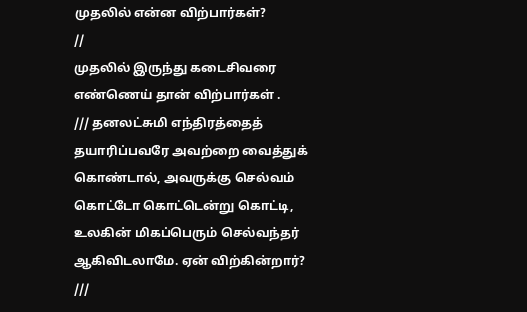முதலில் என்ன விற்பார்கள்?
//
முதலில் இருந்து கடைசிவரை எண்ணெய் தான் விற்பார்கள் .
/// தனலட்சுமி எந்திரத்தைத் தயாரிப்பவரே அவற்றை வைத்துக் கொண்டால், அவருக்கு செல்வம் கொட்டோ கொட்டென்று கொட்டி, உலகின் மிகப்பெரும் செல்வந்தர் ஆகிவிடலாமே. ஏன் விற்கின்றார்?
///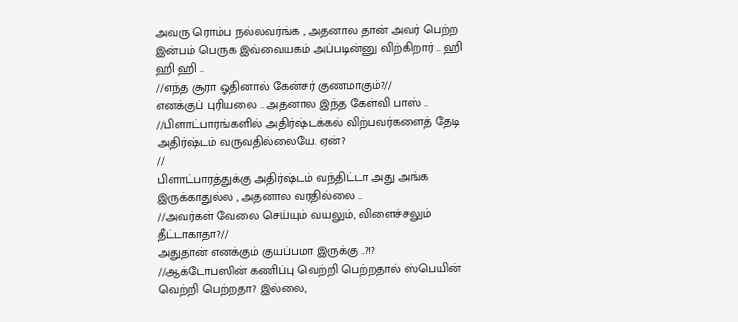அவரு ரொம்ப நல்லவர்ங்க , அதனால தான் அவர் பெற்ற இன்பம் பெருக இவ்வையகம் அப்படின்னு விற்கிறார் .. ஹி ஹி ஹி ..
//எந்த சூரா ஓதினால் கேன்சர் குணமாகும்?//
எனக்குப் புரியலை .. அதனால இந்த கேள்வி பாஸ் ..
//பிளாட்பாரங்களில் அதிர்ஷ்டக்கல் விற்பவர்களைத் தேடி அதிர்ஷ்டம் வருவதில்லையே. ஏன்?
//
பிளாட்பாரத்துக்கு அதிர்ஷ்டம் வந்திட்டா அது அங்க இருக்காதுல்ல , அதனால வரதில்லை ..
//அவர்கள் வேலை செய்யும் வயலும், விளைச்சலும் தீட்டாகாதா?//
அதுதான் எனக்கும் குயப்பமா இருக்கு ..?!?
//ஆக்டோபஸின் கணிப்பு வெற்றி பெற்றதால் ஸ்பெயின் வெற்றி பெற்றதா? இல்லை,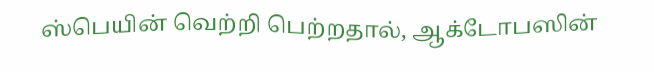ஸ்பெயின் வெற்றி பெற்றதால், ஆக்டோபஸின்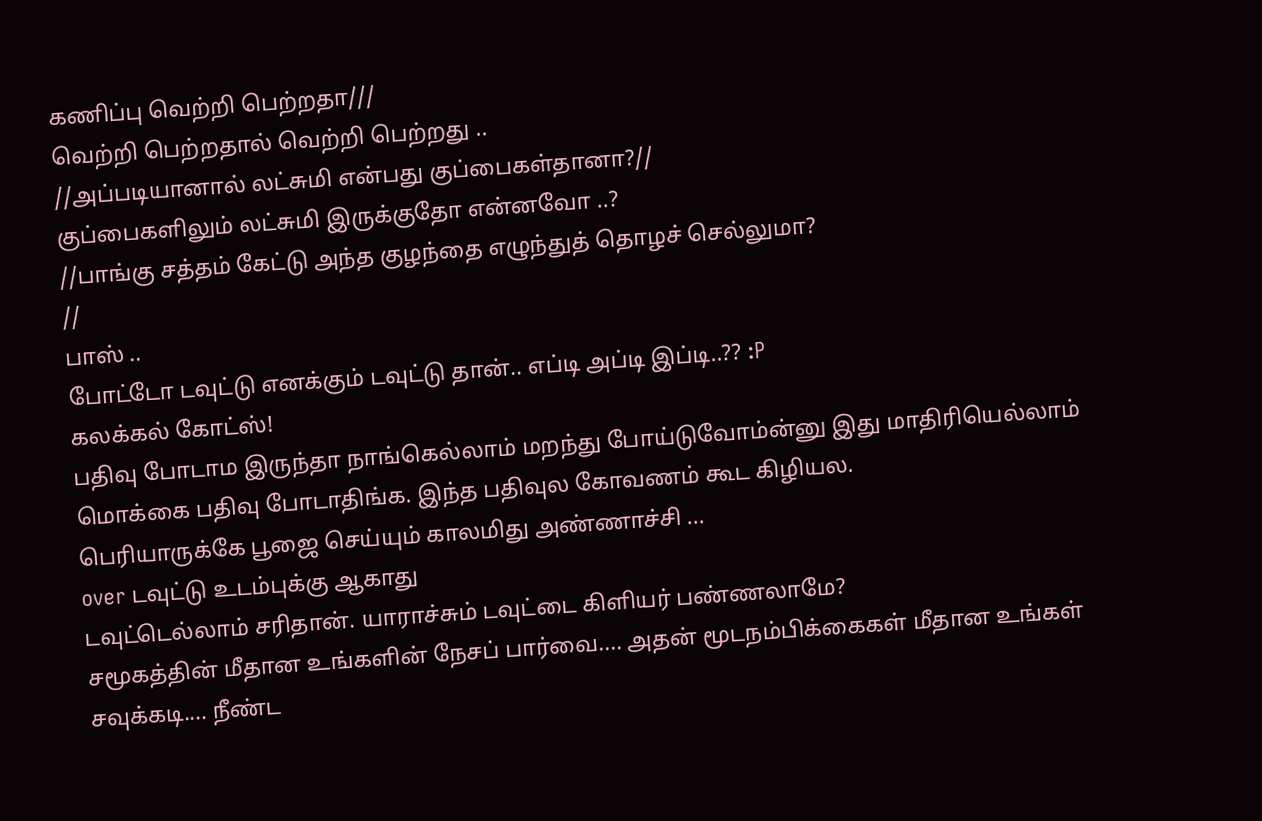கணிப்பு வெற்றி பெற்றதா///
வெற்றி பெற்றதால் வெற்றி பெற்றது ..
//அப்படியானால் லட்சுமி என்பது குப்பைகள்தானா?//
குப்பைகளிலும் லட்சுமி இருக்குதோ என்னவோ ..?
//பாங்கு சத்தம் கேட்டு அந்த குழந்தை எழுந்துத் தொழச் செல்லுமா?
//
பாஸ் ..
போட்டோ டவுட்டு எனக்கும் டவுட்டு தான்.. எப்டி அப்டி இப்டி..?? :P
கலக்கல் கோட்ஸ்!
பதிவு போடாம இருந்தா நாங்கெல்லாம் மறந்து போய்டுவோம்ன்னு இது மாதிரியெல்லாம் மொக்கை பதிவு போடாதிங்க. இந்த பதிவுல கோவணம் கூட கிழியல.
பெரியாருக்கே பூஜை செய்யும் காலமிது அண்ணாச்சி ...
over டவுட்டு உடம்புக்கு ஆகாது
டவுட்டெல்லாம் சரிதான். யாராச்சும் டவுட்டை கிளியர் பண்ணலாமே?
சமூகத்தின் மீதான உங்களின் நேசப் பார்வை.... அதன் மூடநம்பிக்கைகள் மீதான உங்கள் சவுக்கடி.... நீண்ட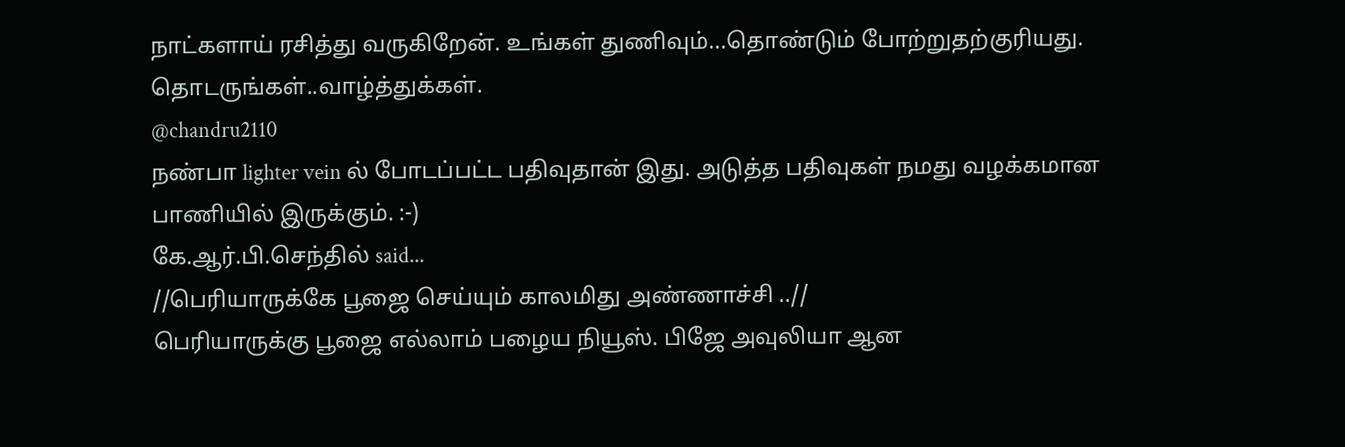நாட்களாய் ரசித்து வருகிறேன். உங்கள் துணிவும்...தொண்டும் போற்றுதற்குரியது. தொடருங்கள்..வாழ்த்துக்கள்.
@chandru2110
நண்பா lighter vein ல் போடப்பட்ட பதிவுதான் இது. அடுத்த பதிவுகள் நமது வழக்கமான பாணியில் இருக்கும். :-)
கே.ஆர்.பி.செந்தில் said...
//பெரியாருக்கே பூஜை செய்யும் காலமிது அண்ணாச்சி ..//
பெரியாருக்கு பூஜை எல்லாம் பழைய நியூஸ். பிஜே அவுலியா ஆன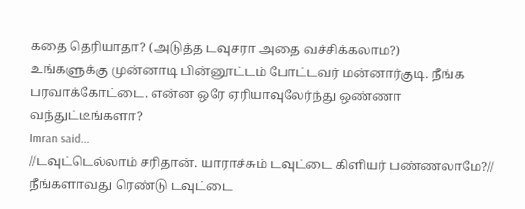கதை தெரியாதா? (அடுத்த டவுசரா அதை வச்சிக்கலாம?)
உங்களுக்கு முன்னாடி பின்னூட்டம் போட்டவர் மன்னார்குடி. நீங்க பரவாக்கோட்டை. என்ன ஒரே ஏரியாவுலேர்ந்து ஒண்ணா வந்துட்டீங்களா?
Imran said...
//டவுட்டெல்லாம் சரிதான். யாராச்சும் டவுட்டை கிளியர் பண்ணலாமே?//
நீங்களாவது ரெண்டு டவுட்டை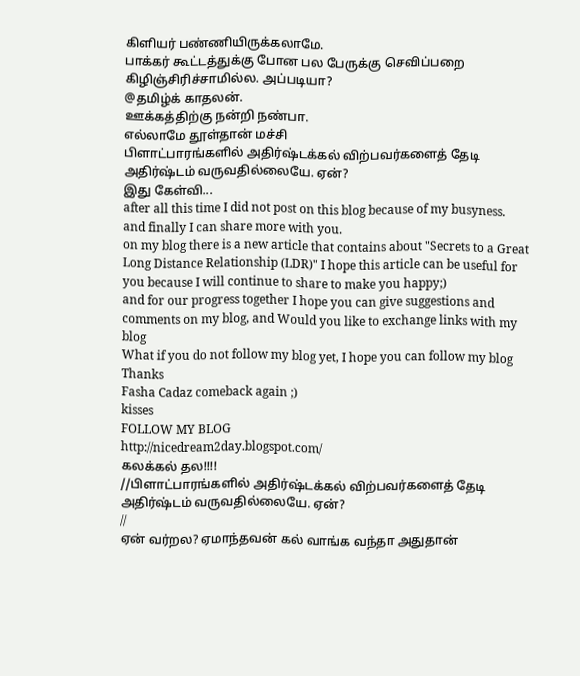கிளியர் பண்ணியிருக்கலாமே.
பாக்கர் கூட்டத்துக்கு போன பல பேருக்கு செவிப்பறை கிழிஞ்சிரிச்சாமில்ல. அப்படியா?
@தமிழ்க் காதலன்.
ஊக்கத்திற்கு நன்றி நண்பா.
எல்லாமே தூள்தான் மச்சி
பிளாட்பாரங்களில் அதிர்ஷ்டக்கல் விற்பவர்களைத் தேடி அதிர்ஷ்டம் வருவதில்லையே. ஏன்?
இது கேள்வி...
after all this time I did not post on this blog because of my busyness.
and finally I can share more with you.
on my blog there is a new article that contains about "Secrets to a Great Long Distance Relationship (LDR)" I hope this article can be useful for you because I will continue to share to make you happy;)
and for our progress together I hope you can give suggestions and comments on my blog, and Would you like to exchange links with my blog
What if you do not follow my blog yet, I hope you can follow my blog
Thanks
Fasha Cadaz comeback again ;)
kisses
FOLLOW MY BLOG
http://nicedream2day.blogspot.com/
கலக்கல் தல!!!!
//பிளாட்பாரங்களில் அதிர்ஷ்டக்கல் விற்பவர்களைத் தேடி அதிர்ஷ்டம் வருவதில்லையே. ஏன்?
//
ஏன் வர்றல? ஏமாந்தவன் கல் வாங்க வந்தா அதுதான்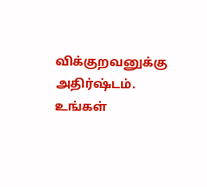விக்குறவனுக்கு அதிர்ஷ்டம்.
உங்கள்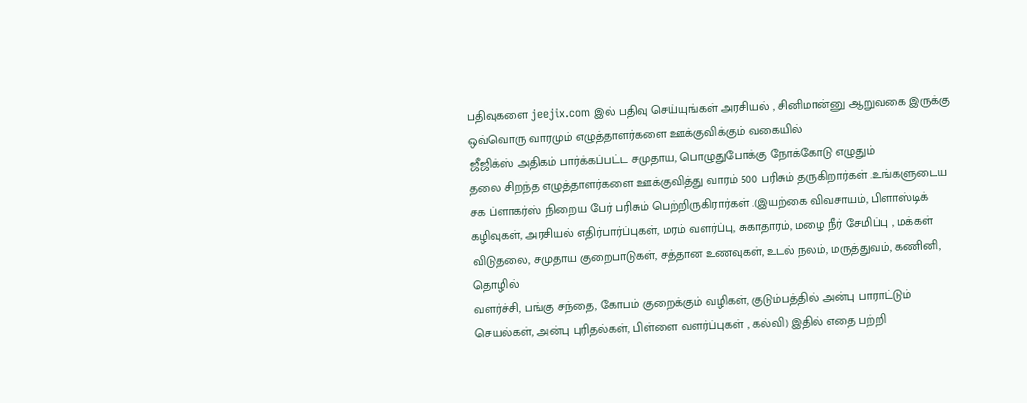பதிவுகளை jeejix.com இல் பதிவு செய்யுங்கள் அரசியல் , சினிமான்னு ஆறுவகை இருக்கு
ஒவ்வொரு வாரமும் எழுத்தாளர்களை ஊக்குவிக்கும் வகையில்
ஜீஜிக்ஸ் அதிகம் பார்க்கப்பட்ட சமுதாய, பொழுதுபோக்கு நோக்கோடு எழுதும்
தலை சிறந்த எழுத்தாளர்களை ஊக்குவித்து வாரம் 500 பரிசும் தருகிறார்கள் .உங்களுடைய சக ப்ளாகர்ஸ் நிறைய பேர் பரிசும் பெற்றிருகிரார்கள் .(இயற்கை விவசாயம், பிளாஸ்டிக் கழிவுகள், அரசியல் எதிர்பார்ப்புகள், மரம் வளர்ப்பு, சுகாதாரம், மழை நீர் சேமிப்பு , மக்கள் விடுதலை, சமுதாய குறைபாடுகள், சத்தான உணவுகள், உடல் நலம், மருத்துவம், கணினி, தொழில்
வளர்ச்சி, பங்கு சந்தை, கோபம் குறைக்கும் வழிகள், குடும்பத்தில் அன்பு பாராட்டும் செயல்கள், அன்பு புரிதல்கள், பிள்ளை வளர்ப்புகள் , கல்வி) இதில் எதை பற்றி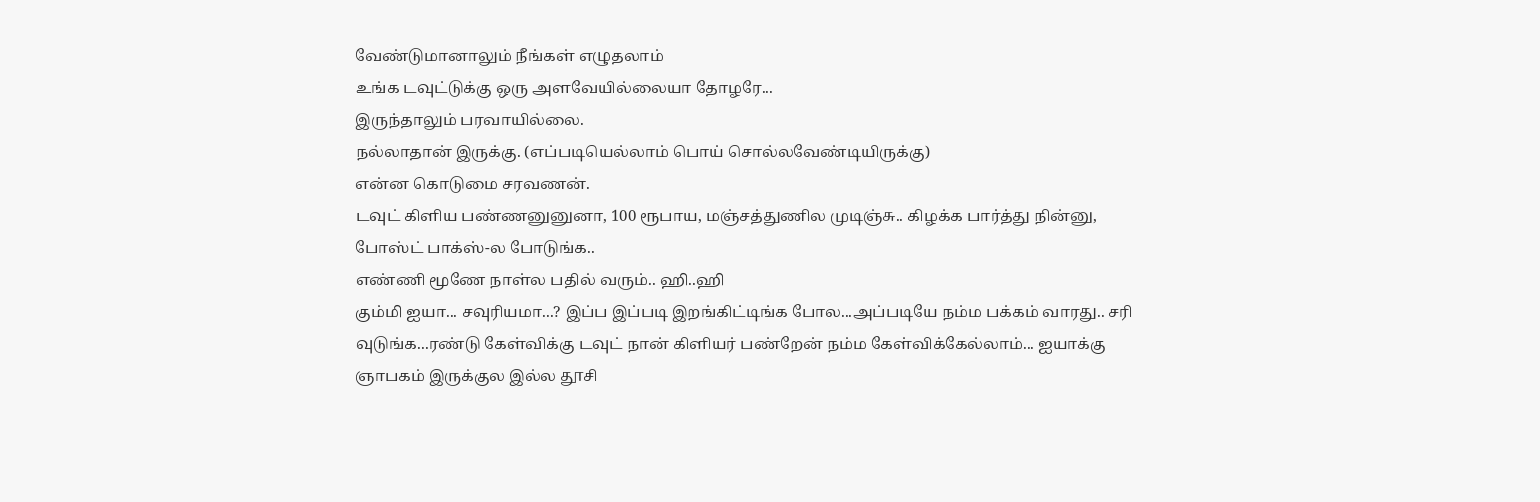வேண்டுமானாலும் நீங்கள் எழுதலாம்
உங்க டவுட்டுக்கு ஒரு அளவேயில்லையா தோழரே...
இருந்தாலும் பரவாயில்லை.
நல்லாதான் இருக்கு. (எப்படியெல்லாம் பொய் சொல்லவேண்டியிருக்கு)
என்ன கொடுமை சரவணன்.
டவுட் கிளிய பண்ணனுனுனா, 100 ரூபாய, மஞ்சத்துணில முடிஞ்சு.. கிழக்க பார்த்து நின்னு,
போஸ்ட் பாக்ஸ்-ல போடுங்க..
எண்ணி மூணே நாள்ல பதில் வரும்.. ஹி..ஹி
கும்மி ஐயா... சவுரியமா...? இப்ப இப்படி இறங்கிட்டிங்க போல...அப்படியே நம்ம பக்கம் வாரது.. சரி வுடுங்க...ரண்டு கேள்விக்கு டவுட் நான் கிளியர் பண்றேன் நம்ம கேள்விக்கேல்லாம்... ஐயாக்கு ஞாபகம் இருக்குல இல்ல தூசி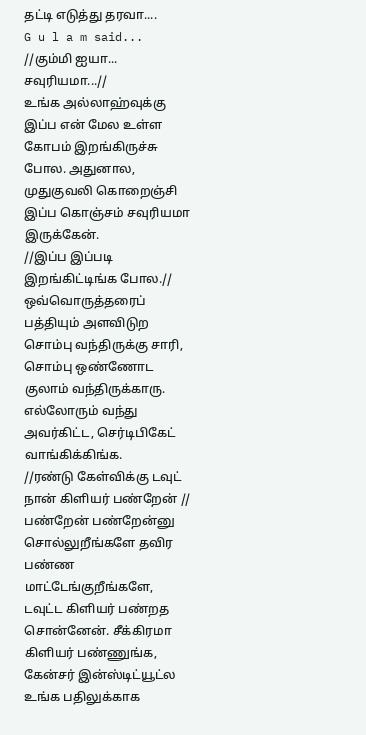தட்டி எடுத்து தரவா....
G u l a m said...
//கும்மி ஐயா... சவுரியமா...//
உங்க அல்லாஹ்வுக்கு இப்ப என் மேல உள்ள கோபம் இறங்கிருச்சு போல. அதுனால, முதுகுவலி கொறைஞ்சி இப்ப கொஞ்சம் சவுரியமா இருக்கேன்.
//இப்ப இப்படி இறங்கிட்டிங்க போல.//
ஒவ்வொருத்தரைப் பத்தியும் அளவிடுற சொம்பு வந்திருக்கு சாரி, சொம்பு ஒண்ணோட குலாம் வந்திருக்காரு. எல்லோரும் வந்து அவர்கிட்ட, செர்டிபிகேட் வாங்கிக்கிங்க.
//ரண்டு கேள்விக்கு டவுட் நான் கிளியர் பண்றேன் //
பண்றேன் பண்றேன்னு சொல்லுறீங்களே தவிர பண்ண மாட்டேங்குறீங்களே, டவுட்ட கிளியர் பண்றத சொன்னேன். சீக்கிரமா கிளியர் பண்ணுங்க, கேன்சர் இன்ஸ்டிட்யூட்ல உங்க பதிலுக்காக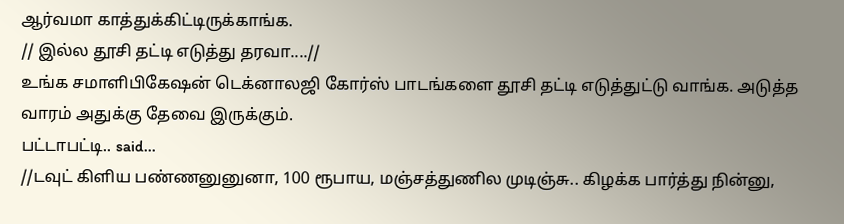ஆர்வமா காத்துக்கிட்டிருக்காங்க.
// இல்ல தூசி தட்டி எடுத்து தரவா....//
உங்க சமாளிபிகேஷன் டெக்னாலஜி கோர்ஸ் பாடங்களை தூசி தட்டி எடுத்துட்டு வாங்க. அடுத்த வாரம் அதுக்கு தேவை இருக்கும்.
பட்டாபட்டி.. said...
//டவுட் கிளிய பண்ணனுனுனா, 100 ரூபாய, மஞ்சத்துணில முடிஞ்சு.. கிழக்க பார்த்து நின்னு,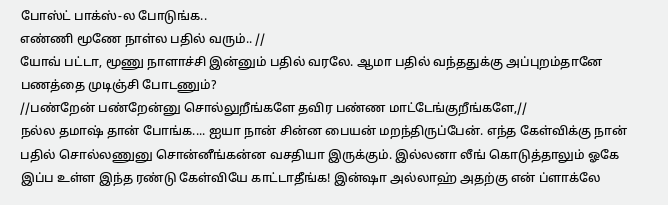போஸ்ட் பாக்ஸ்-ல போடுங்க..
எண்ணி மூணே நாள்ல பதில் வரும்.. //
யோவ் பட்டா, மூணு நாளாச்சி இன்னும் பதில் வரலே. ஆமா பதில் வந்ததுக்கு அப்புறம்தானே பணத்தை முடிஞ்சி போடணும்?
//பண்றேன் பண்றேன்னு சொல்லுறீங்களே தவிர பண்ண மாட்டேங்குறீங்களே,//
நல்ல தமாஷ் தான் போங்க.... ஐயா நான் சின்ன பையன் மறந்திருப்பேன். எந்த கேள்விக்கு நான் பதில் சொல்லணுனு சொன்னீங்கன்ன வசதியா இருக்கும். இல்லனா லீங் கொடுத்தாலும் ஓகே இப்ப உள்ள இந்த ரண்டு கேள்வியே காட்டாதீங்க! இன்ஷா அல்லாஹ் அதற்கு என் ப்ளாக்லே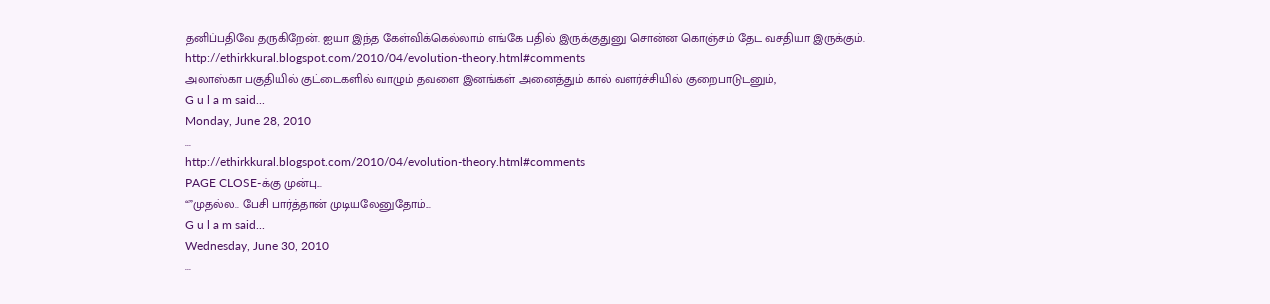தனிப்பதிவே தருகிறேன். ஐயா இந்த கேள்விக்கெல்லாம் எங்கே பதில் இருக்குதுனு சொன்ன கொஞ்சம் தேட வசதியா இருக்கும்.
http://ethirkkural.blogspot.com/2010/04/evolution-theory.html#comments
அலாஸ்கா பகுதியில் குட்டைகளில் வாழும் தவளை இனங்கள் அனைத்தும் கால் வளர்ச்சியில் குறைபாடுடனும்,
G u l a m said...
Monday, June 28, 2010
...
http://ethirkkural.blogspot.com/2010/04/evolution-theory.html#comments
PAGE CLOSE-க்கு முன்பு...
“”முதல்ல.. பேசி பார்த்தான் முடியலேனுதோம்...
G u l a m said...
Wednesday, June 30, 2010
...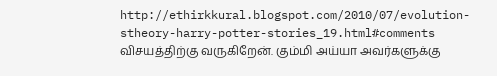http://ethirkkural.blogspot.com/2010/07/evolution-stheory-harry-potter-stories_19.html#comments
விசயத்திற்கு வருகிறேன். கும்மி அய்யா அவர்களுக்கு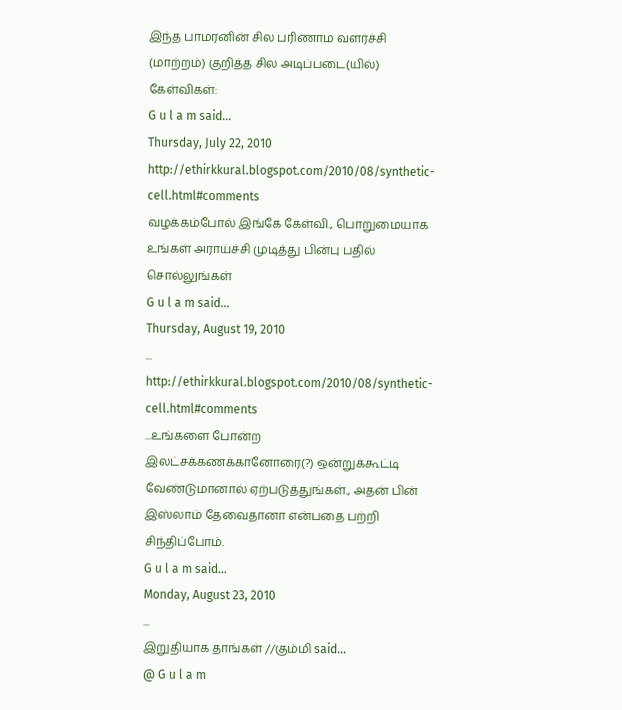இந்த பாமரனின் சில பரிணாம வளர்ச்சி (மாற்றம்) குறித்த சில அடிப்படை(யில்) கேள்விகள்:
G u l a m said...
Thursday, July 22, 2010
http://ethirkkural.blogspot.com/2010/08/synthetic-cell.html#comments
வழக்கம்போல் இங்கே கேள்வி., பொறுமையாக உங்கள் அராய்ச்சி முடித்து பின்பு பதில் சொல்லுங்கள்
G u l a m said...
Thursday, August 19, 2010
...
http://ethirkkural.blogspot.com/2010/08/synthetic-cell.html#comments
...உங்களை போன்ற இலட்சக்கணக்கானோரை(?) ஒன்றுக்கூட்டி வேண்டுமானால் ஏற்படுத்துங்கள்., அதன் பின் இஸ்லாம் தேவைதானா என்பதை பற்றி சிந்திப்போம்.
G u l a m said...
Monday, August 23, 2010
...
இறுதியாக தாங்கள் //கும்மி said...
@ G u l a m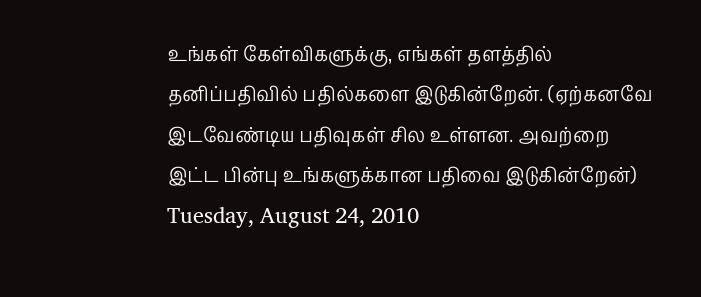உங்கள் கேள்விகளுக்கு, எங்கள் தளத்தில் தனிப்பதிவில் பதில்களை இடுகின்றேன். (ஏற்கனவே இடவேண்டிய பதிவுகள் சில உள்ளன. அவற்றை இட்ட பின்பு உங்களுக்கான பதிவை இடுகின்றேன்)
Tuesday, August 24, 2010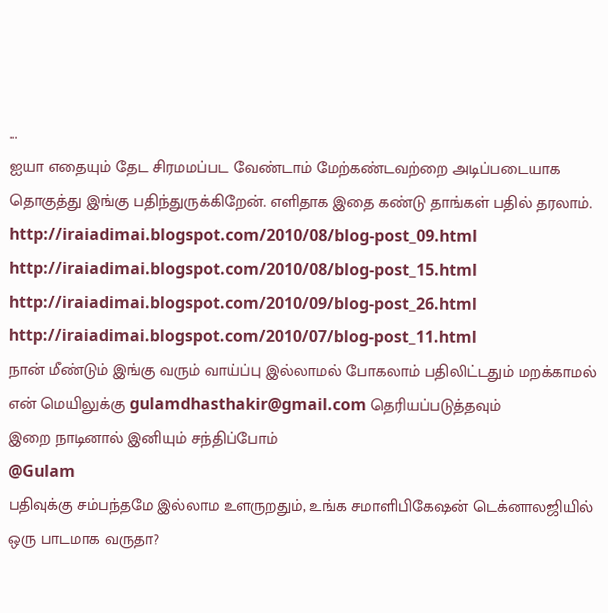...
ஐயா எதையும் தேட சிரமமப்பட வேண்டாம் மேற்கண்டவற்றை அடிப்படையாக தொகுத்து இங்கு பதிந்துருக்கிறேன். எளிதாக இதை கண்டு தாங்கள் பதில் தரலாம்.
http://iraiadimai.blogspot.com/2010/08/blog-post_09.html
http://iraiadimai.blogspot.com/2010/08/blog-post_15.html
http://iraiadimai.blogspot.com/2010/09/blog-post_26.html
http://iraiadimai.blogspot.com/2010/07/blog-post_11.html
நான் மீண்டும் இங்கு வரும் வாய்ப்பு இல்லாமல் போகலாம் பதிலிட்டதும் மறக்காமல் என் மெயிலுக்கு gulamdhasthakir@gmail.com தெரியப்படுத்தவும்
இறை நாடினால் இனியும் சந்திப்போம்
@Gulam
பதிவுக்கு சம்பந்தமே இல்லாம உளருறதும், உங்க சமாளிபிகேஷன் டெக்னாலஜியில் ஒரு பாடமாக வருதா?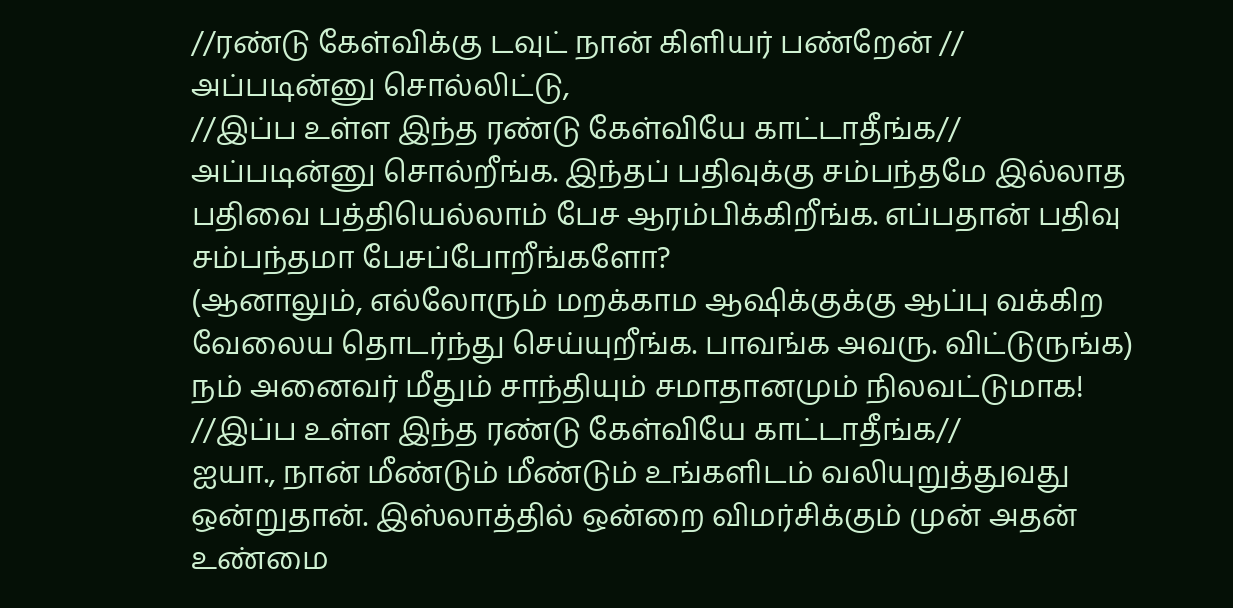//ரண்டு கேள்விக்கு டவுட் நான் கிளியர் பண்றேன் //
அப்படின்னு சொல்லிட்டு,
//இப்ப உள்ள இந்த ரண்டு கேள்வியே காட்டாதீங்க//
அப்படின்னு சொல்றீங்க. இந்தப் பதிவுக்கு சம்பந்தமே இல்லாத பதிவை பத்தியெல்லாம் பேச ஆரம்பிக்கிறீங்க. எப்பதான் பதிவு சம்பந்தமா பேசப்போறீங்களோ?
(ஆனாலும், எல்லோரும் மறக்காம ஆஷிக்குக்கு ஆப்பு வக்கிற வேலைய தொடர்ந்து செய்யுறீங்க. பாவங்க அவரு. விட்டுருங்க)
நம் அனைவர் மீதும் சாந்தியும் சமாதானமும் நிலவட்டுமாக!
//இப்ப உள்ள இந்த ரண்டு கேள்வியே காட்டாதீங்க//
ஐயா., நான் மீண்டும் மீண்டும் உங்களிடம் வலியுறுத்துவது ஒன்றுதான். இஸ்லாத்தில் ஒன்றை விமர்சிக்கும் முன் அதன் உண்மை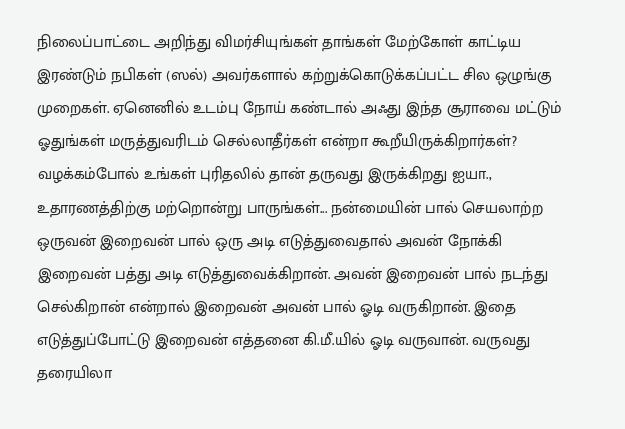நிலைப்பாட்டை அறிந்து விமர்சியுங்கள் தாங்கள் மேற்கோள் காட்டிய இரண்டும் நபிகள் (ஸல்) அவர்களால் கற்றுக்கொடுக்கப்பட்ட சில ஒழுங்கு முறைகள். ஏனெனில் உடம்பு நோய் கண்டால் அஃது இந்த சூராவை மட்டும் ஓதுங்கள் மருத்துவரிடம் செல்லாதீர்கள் என்றா கூறீயிருக்கிறார்கள்? வழக்கம்போல் உங்கள் புரிதலில் தான் தருவது இருக்கிறது ஐயா., உதாரணத்திற்கு மற்றொன்று பாருங்கள்... நன்மையின் பால் செயலாற்ற ஒருவன் இறைவன் பால் ஒரு அடி எடுத்துவைதால் அவன் நோக்கி இறைவன் பத்து அடி எடுத்துவைக்கிறான். அவன் இறைவன் பால் நடந்து செல்கிறான் என்றால் இறைவன் அவன் பால் ஓடி வருகிறான். இதை எடுத்துப்போட்டு இறைவன் எத்தனை கி.மீ.யில் ஓடி வருவான். வருவது தரையிலா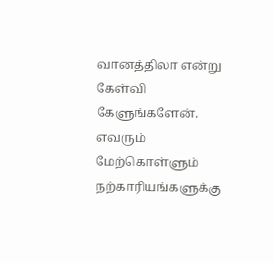வானத்திலா என்று கேள்வி கேளுங்களேன். எவரும் மேற்கொள்ளும் நற்காரியங்களுக்கு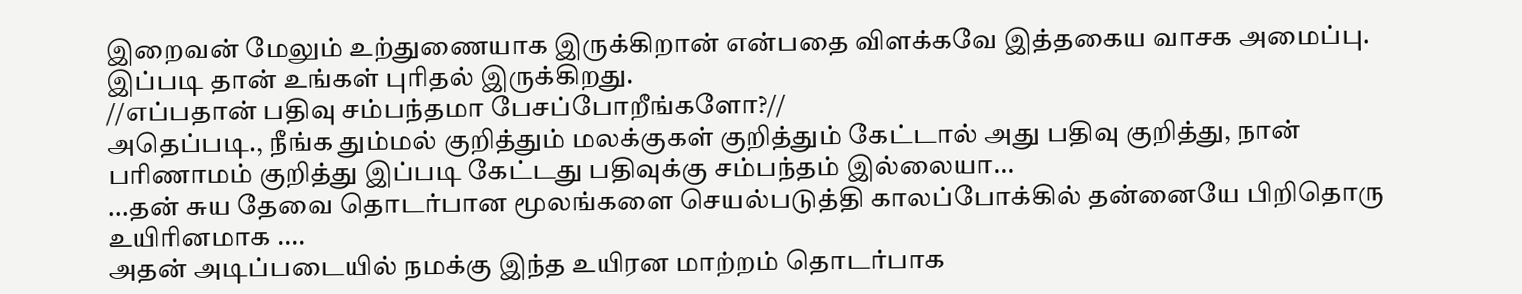இறைவன் மேலும் உற்துணையாக இருக்கிறான் என்பதை விளக்கவே இத்தகைய வாசக அமைப்பு. இப்படி தான் உங்கள் புரிதல் இருக்கிறது.
//எப்பதான் பதிவு சம்பந்தமா பேசப்போறீங்களோ?//
அதெப்படி., நீங்க தும்மல் குறித்தும் மலக்குகள் குறித்தும் கேட்டால் அது பதிவு குறித்து, நான் பரிணாமம் குறித்து இப்படி கேட்டது பதிவுக்கு சம்பந்தம் இல்லையா...
...தன் சுய தேவை தொடர்பான மூலங்களை செயல்படுத்தி காலப்போக்கில் தன்னையே பிறிதொரு உயிரினமாக ....
அதன் அடிப்படையில் நமக்கு இந்த உயிரன மாற்றம் தொடர்பாக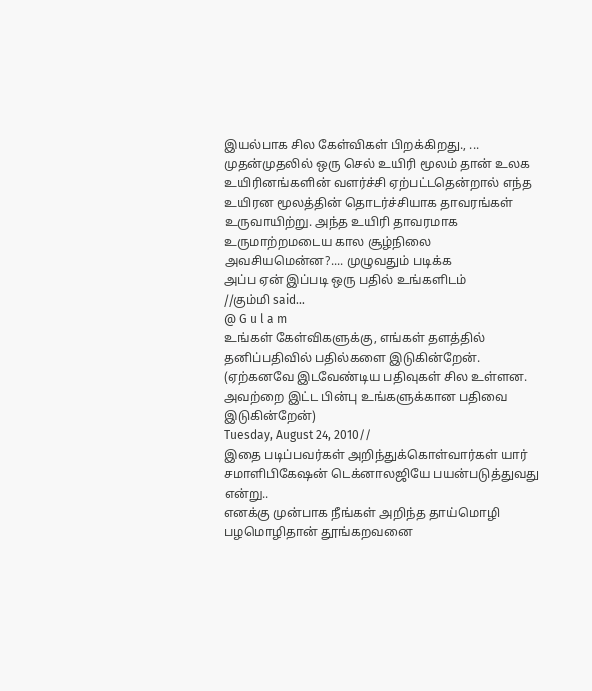இயல்பாக சில கேள்விகள் பிறக்கிறது., ...
முதன்முதலில் ஒரு செல் உயிரி மூலம் தான் உலக உயிரினங்களின் வளர்ச்சி ஏற்பட்டதென்றால் எந்த உயிரன மூலத்தின் தொடர்ச்சியாக தாவரங்கள் உருவாயிற்று. அந்த உயிரி தாவரமாக உருமாற்றமடைய கால சூழ்நிலை அவசியமென்ன?.... முழுவதும் படிக்க
அப்ப ஏன் இப்படி ஒரு பதில் உங்களிடம்
//கும்மி said...
@ G u l a m
உங்கள் கேள்விகளுக்கு, எங்கள் தளத்தில் தனிப்பதிவில் பதில்களை இடுகின்றேன். (ஏற்கனவே இடவேண்டிய பதிவுகள் சில உள்ளன. அவற்றை இட்ட பின்பு உங்களுக்கான பதிவை இடுகின்றேன்)
Tuesday, August 24, 2010//
இதை படிப்பவர்கள் அறிந்துக்கொள்வார்கள் யார் சமாளிபிகேஷன் டெக்னாலஜியே பயன்படுத்துவது என்று..
எனக்கு முன்பாக நீங்கள் அறிந்த தாய்மொழி பழமொழிதான் தூங்கறவனை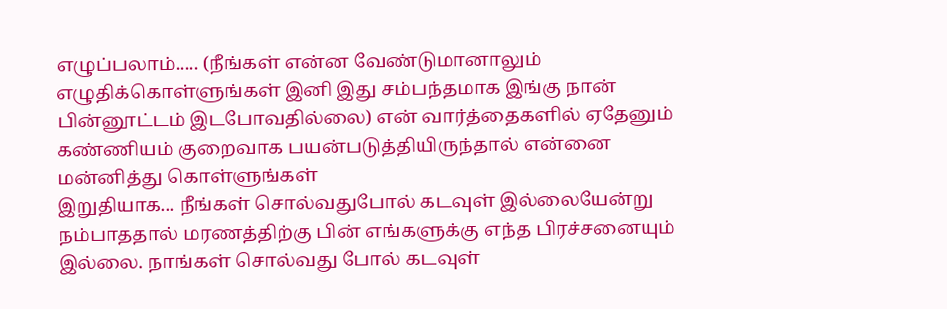எழுப்பலாம்..... (நீங்கள் என்ன வேண்டுமானாலும் எழுதிக்கொள்ளுங்கள் இனி இது சம்பந்தமாக இங்கு நான் பின்னூட்டம் இடபோவதில்லை) என் வார்த்தைகளில் ஏதேனும் கண்ணியம் குறைவாக பயன்படுத்தியிருந்தால் என்னை மன்னித்து கொள்ளுங்கள்
இறுதியாக... நீங்கள் சொல்வதுபோல் கடவுள் இல்லையேன்று நம்பாததால் மரணத்திற்கு பின் எங்களுக்கு எந்த பிரச்சனையும் இல்லை. நாங்கள் சொல்வது போல் கடவுள்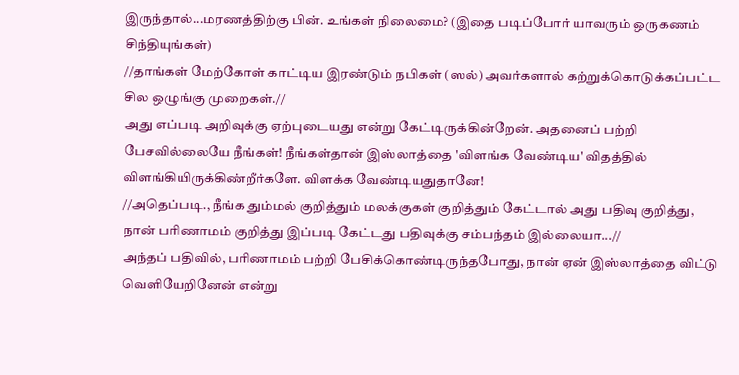இருந்தால்...மரணத்திற்கு பின். உங்கள் நிலைமை? (இதை படிப்போர் யாவரும் ஒருகணம் சிந்தியுங்கள்)
//தாங்கள் மேற்கோள் காட்டிய இரண்டும் நபிகள் (ஸல்) அவர்களால் கற்றுக்கொடுக்கப்பட்ட சில ஒழுங்கு முறைகள்.//
அது எப்படி அறிவுக்கு ஏற்புடையது என்று கேட்டிருக்கின்றேன். அதனைப் பற்றி பேசவில்லையே நீங்கள்! நீங்கள்தான் இஸ்லாத்தை 'விளங்க வேண்டிய' விதத்தில் விளங்கியிருக்கிண்றீர்களே. விளக்க வேண்டியதுதானே!
//அதெப்படி., நீங்க தும்மல் குறித்தும் மலக்குகள் குறித்தும் கேட்டால் அது பதிவு குறித்து, நான் பரிணாமம் குறித்து இப்படி கேட்டது பதிவுக்கு சம்பந்தம் இல்லையா...//
அந்தப் பதிவில், பரிணாமம் பற்றி பேசிக்கொண்டிருந்தபோது, நான் ஏன் இஸ்லாத்தை விட்டு வெளியேறினேன் என்று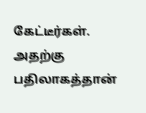கேட்டீர்கள். அதற்கு பதிலாகத்தான்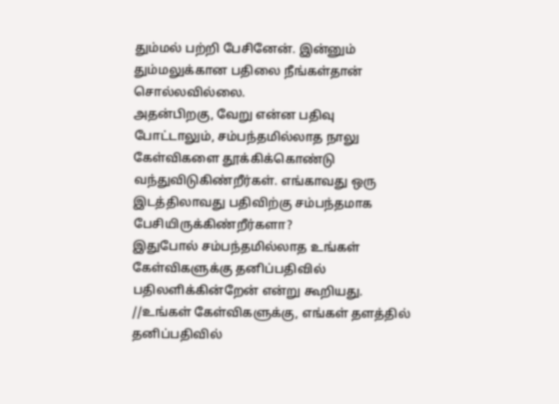தும்மல் பற்றி பேசினேன். இன்னும் தும்மலுக்கான பதிலை நீங்கள்தான் சொல்லவில்லை.
அதன்பிறகு, வேறு என்ன பதிவு போட்டாலும், சம்பந்தமில்லாத நாலு கேள்விகளை தூக்கிக்கொண்டு வந்துவிடுகிண்றீர்கள். எங்காவது ஒரு இடத்திலாவது பதிவிற்கு சம்பந்தமாக பேசியிருக்கிண்றீர்களா?
இதுபோல் சம்பந்தமில்லாத உங்கள் கேள்விகளுக்கு தனிப்பதிவில் பதிலளிக்கின்றேன் என்று கூறியது.
//உங்கள் கேள்விகளுக்கு, எங்கள் தளத்தில் தனிப்பதிவில்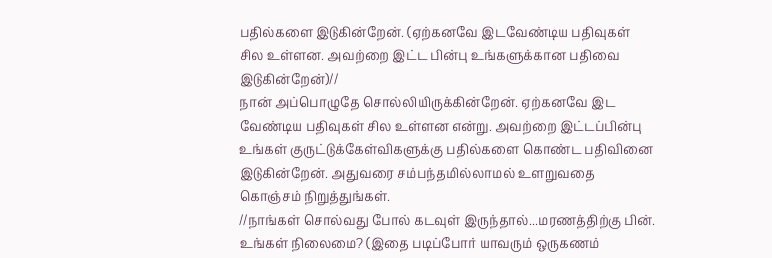பதில்களை இடுகின்றேன். (ஏற்கனவே இடவேண்டிய பதிவுகள் சில உள்ளன. அவற்றை இட்ட பின்பு உங்களுக்கான பதிவை இடுகின்றேன்)//
நான் அப்பொழுதே சொல்லியிருக்கின்றேன். ஏற்கனவே இட வேண்டிய பதிவுகள் சில உள்ளன என்று. அவற்றை இட்டப்பின்பு உங்கள் குருட்டுக்கேள்விகளுக்கு பதில்களை கொண்ட பதிவினை இடுகின்றேன். அதுவரை சம்பந்தமில்லாமல் உளறுவதை கொஞ்சம் நிறுத்துங்கள்.
//நாங்கள் சொல்வது போல் கடவுள் இருந்தால்...மரணத்திற்கு பின். உங்கள் நிலைமை? (இதை படிப்போர் யாவரும் ஒருகணம்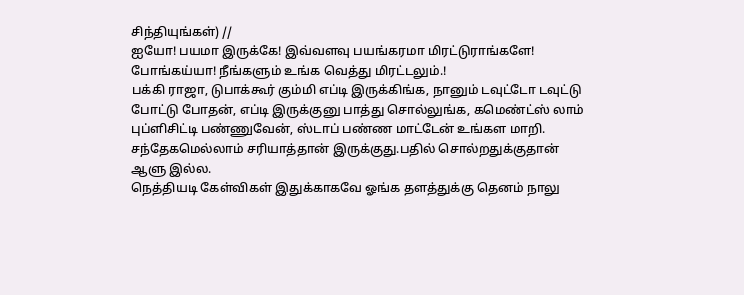சிந்தியுங்கள்) //
ஐயோ! பயமா இருக்கே! இவ்வளவு பயங்கரமா மிரட்டுராங்களே!
போங்கய்யா! நீங்களும் உங்க வெத்து மிரட்டலும்.!
பக்கி ராஜா, டுபாக்கூர் கும்மி எப்டி இருக்கிங்க, நானும் டவுட்டோ டவுட்டு போட்டு போதன், எப்டி இருக்குனு பாத்து சொல்லுங்க, கமெண்ட்ஸ் லாம் புப்ளிசிட்டி பண்ணுவேன், ஸ்டாப் பண்ண மாட்டேன் உங்கள மாறி.
சந்தேகமெல்லாம் சரியாத்தான் இருக்குது.பதில் சொல்றதுக்குதான் ஆளு இல்ல.
நெத்தியடி கேள்விகள் இதுக்காகவே ஓங்க தளத்துக்கு தெனம் நாலு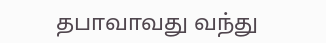தபாவாவது வந்து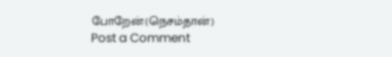போறேன்(நெசம்தான்)
Post a Comment